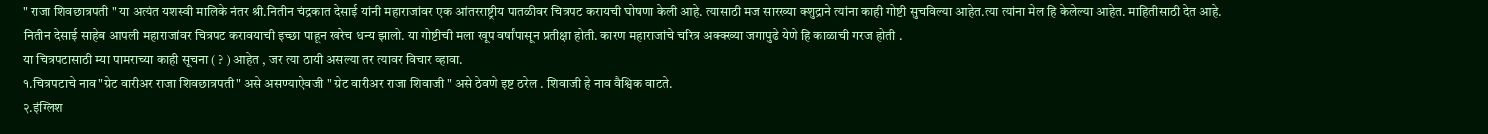" राजा शिवछात्रपती " या अत्यंत यशस्वी मालिके नंतर श्री.नितीन चंद्रकात देसाई यांनी महाराजांवर एक आंतरराष्ट्रीय पातळीवर चित्रपट करायची घोषणा केली आहे. त्यासाठी मज सारख्या क्शुद्राने त्यांना काही गोष्टी सुचविल्या आहेत.त्या त्यांना मेल हि केलेल्या आहेत. माहितीसाठी देत आहे.
नितीन देसाई साहेब आपली महाराजांवर चित्रपट करावयाची इच्छा पाहून खरेच धन्य झालो. या गोष्टीची मला खूप वर्षांपासून प्रतीक्षा होती. कारण महाराजांचे चरित्र अक्क्ख्या जगापुढे येणे हि काळाची गरज होती .
या चित्रपटासाठी म्या पामराच्या काही सूचना ( ? ) आहेत , जर त्या ठायी असल्या तर त्यावर विचार व्हावा.
१.चित्रपटाचे नाव"ग्रेट वारीअर राजा शिवछात्रपती" असे असण्याऐवजी " ग्रेट वारीअर राजा शिवाजी " असे ठेवणे इष्ट ठरेल . शिवाजी हे नाव वैश्विक वाटते.
२.इंग्लिश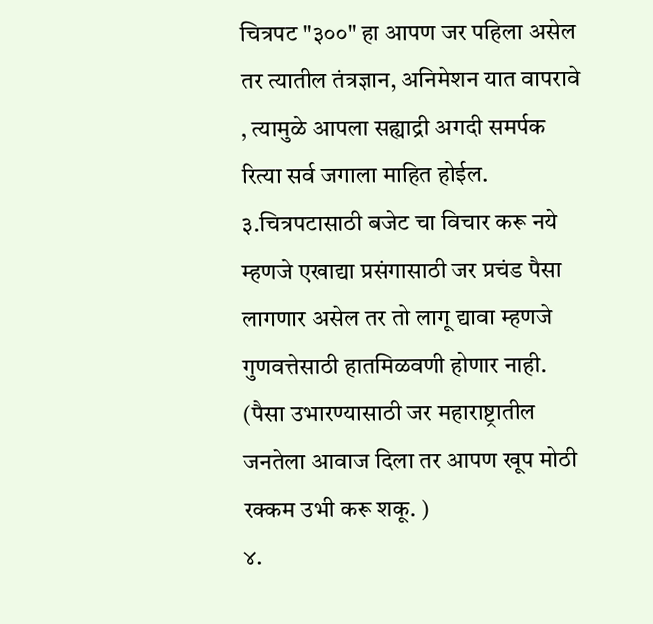चित्रपट "३००" हा आपण जर पहिला असेल तर त्यातील तंत्रज्ञान, अनिमेशन यात वापरावे , त्यामुळे आपला सह्याद्री अगदी समर्पक रित्या सर्व जगाला माहित होईल.
३.चित्रपटासाठी बजेट चा विचार करू नये म्हणजे एखाद्या प्रसंगासाठी जर प्रचंड पैसा लागणार असेल तर तो लागू द्यावा म्हणजे गुणवत्तेसाठी हातमिळवणी होणार नाही. (पैसा उभारण्यासाठी जर महाराष्ट्रातील जनतेला आवाज दिला तर आपण खूप मोठी रक्कम उभी करू शकू. )
४.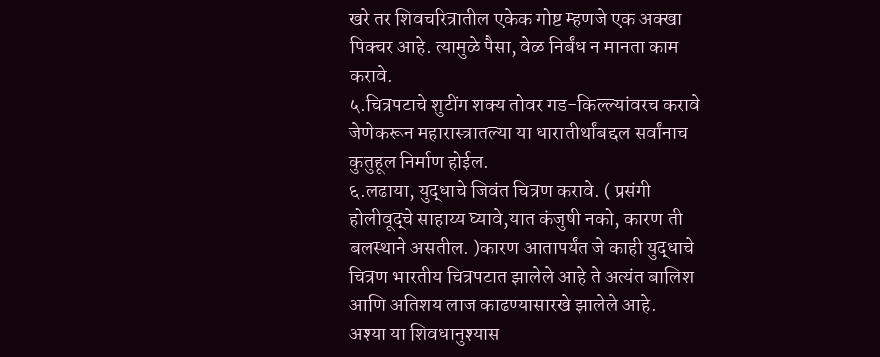खरे तर शिवचरित्रातील एकेक गोष्ट म्हणजे एक अक्खा पिक्चर आहे. त्यामुळे पैसा, वेळ निर्बंध न मानता काम करावे.
५.चित्रपटाचे शुटींग शक्य तोवर गड-किल्ल्यांवरच करावे जेणेकरून महारास्त्रातल्या या धारातीर्थांबद्दल सर्वांनाच कुतुहूल निर्माण होईल.
६.लढाया, युद्धाचे जिवंत चित्रण करावे. ( प्रसंगी होलीवूद्चे साहाय्य घ्यावे,यात कंजुषी नको, कारण ती बलस्थाने असतील. )कारण आतापर्यंत जे काही युद्धाचे चित्रण भारतीय चित्रपटात झालेले आहे ते अत्यंत बालिश आणि अतिशय लाज काढण्यासारखे झालेले आहे.
अश्या या शिवधानुश्यास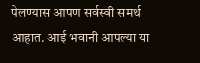पेलण्यास आपण सर्वस्वी समर्थ आहात. आई भवानी आपल्या या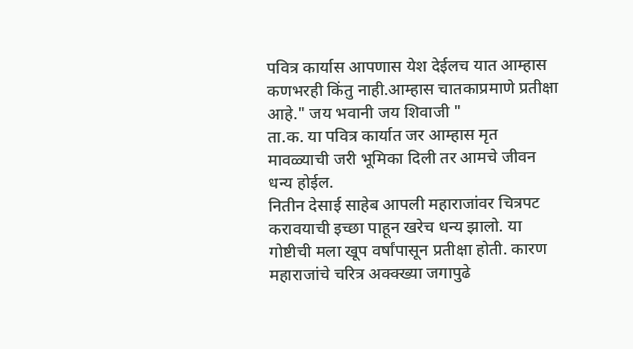पवित्र कार्यास आपणास येश देईलच यात आम्हास कणभरही किंतु नाही.आम्हास चातकाप्रमाणे प्रतीक्षा आहे." जय भवानी जय शिवाजी "
ता.क. या पवित्र कार्यात जर आम्हास मृत मावळ्याची जरी भूमिका दिली तर आमचे जीवन धन्य होईल.
नितीन देसाई साहेब आपली महाराजांवर चित्रपट करावयाची इच्छा पाहून खरेच धन्य झालो. या गोष्टीची मला खूप वर्षांपासून प्रतीक्षा होती. कारण महाराजांचे चरित्र अक्क्ख्या जगापुढे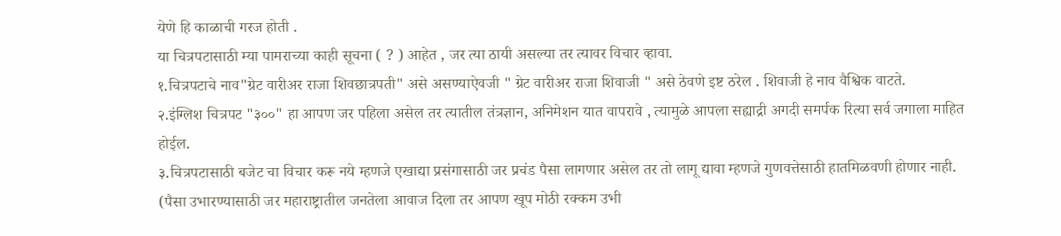येणे हि काळाची गरज होती .
या चित्रपटासाठी म्या पामराच्या काही सूचना ( ? ) आहेत , जर त्या ठायी असल्या तर त्यावर विचार व्हावा.
१.चित्रपटाचे नाव"ग्रेट वारीअर राजा शिवछात्रपती" असे असण्याऐवजी " ग्रेट वारीअर राजा शिवाजी " असे ठेवणे इष्ट ठरेल . शिवाजी हे नाव वैश्विक वाटते.
२.इंग्लिश चित्रपट "३००" हा आपण जर पहिला असेल तर त्यातील तंत्रज्ञान, अनिमेशन यात वापरावे , त्यामुळे आपला सह्याद्री अगदी समर्पक रित्या सर्व जगाला माहित होईल.
३.चित्रपटासाठी बजेट चा विचार करू नये म्हणजे एखाद्या प्रसंगासाठी जर प्रचंड पैसा लागणार असेल तर तो लागू द्यावा म्हणजे गुणवत्तेसाठी हातमिळवणी होणार नाही. (पैसा उभारण्यासाठी जर महाराष्ट्रातील जनतेला आवाज दिला तर आपण खूप मोठी रक्कम उभी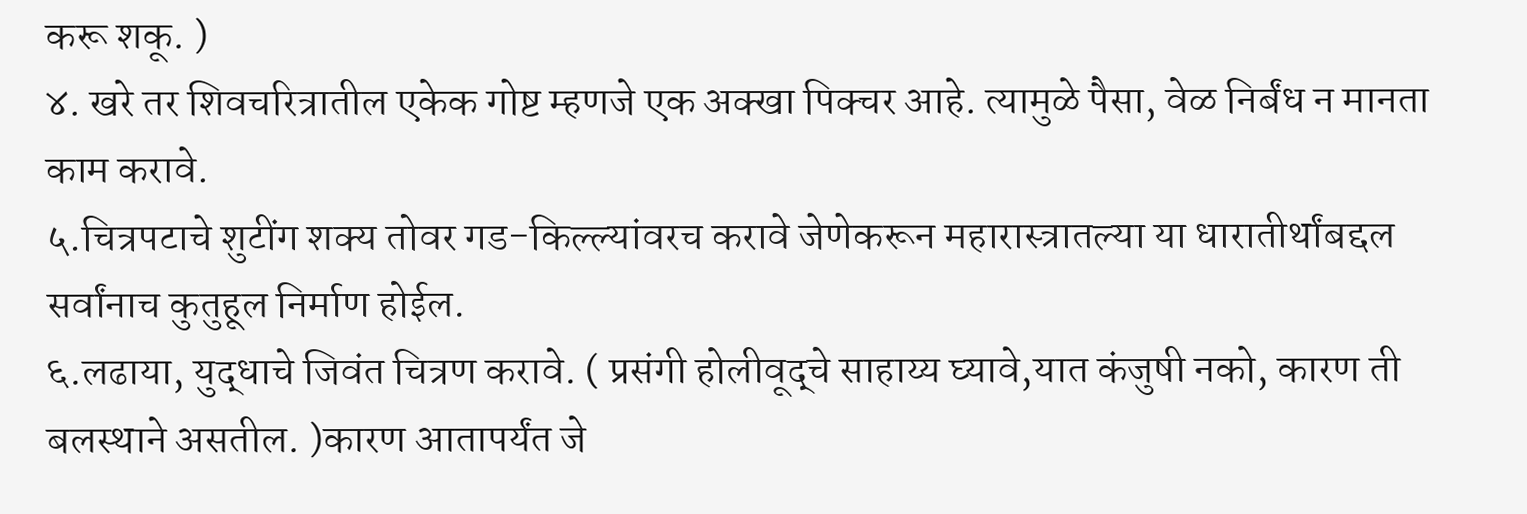करू शकू. )
४. खरे तर शिवचरित्रातील एकेक गोष्ट म्हणजे एक अक्खा पिक्चर आहे. त्यामुळे पैसा, वेळ निर्बंध न मानता काम करावे.
५.चित्रपटाचे शुटींग शक्य तोवर गड-किल्ल्यांवरच करावे जेणेकरून महारास्त्रातल्या या धारातीर्थांबद्दल सर्वांनाच कुतुहूल निर्माण होईल.
६.लढाया, युद्धाचे जिवंत चित्रण करावे. ( प्रसंगी होलीवूद्चे साहाय्य घ्यावे,यात कंजुषी नको, कारण ती बलस्थाने असतील. )कारण आतापर्यंत जे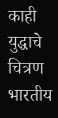काही युद्धाचे चित्रण भारतीय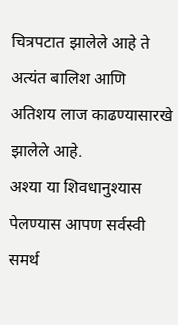चित्रपटात झालेले आहे ते अत्यंत बालिश आणि अतिशय लाज काढण्यासारखे झालेले आहे.
अश्या या शिवधानुश्यास पेलण्यास आपण सर्वस्वी समर्थ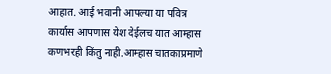आहात. आई भवानी आपल्या या पवित्र कार्यास आपणास येश देईलच यात आम्हास कणभरही किंतु नाही.आम्हास चातकाप्रमाणे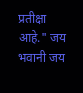प्रतीक्षा आहे." जय भवानी जय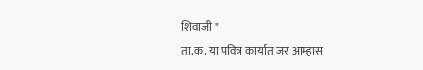शिवाजी "
ता.क. या पवित्र कार्यात जर आम्हास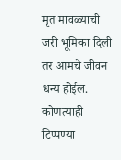मृत मावळ्याची जरी भूमिका दिली तर आमचे जीवन धन्य होईल.
कोणत्याही टिप्पण्या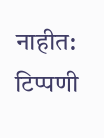नाहीत:
टिप्पणी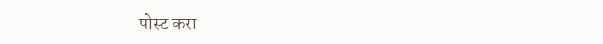पोस्ट करा